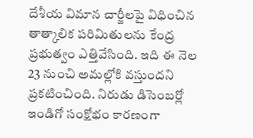దేశీయ విమాన చార్జీలపై విధించిన తాత్కాలిక పరిమితులను కేంద్ర ప్రభుత్వం ఎత్తివేసింది. ఇది ఈ నెల 23 నుంచి అమల్లోకి వస్తుందని ప్రకటించింది. నిరుడు డిసెంబర్లో ఇండిగో సంక్షోభం కారణంగా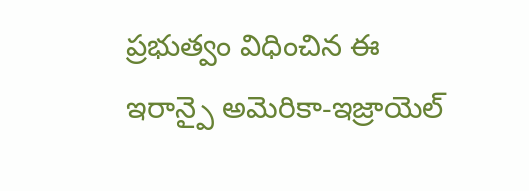ప్రభుత్వం విధించిన ఈ
ఇరాన్పై అమెరికా-ఇజ్రాయెల్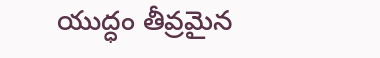యుద్ధం తీవ్రమైన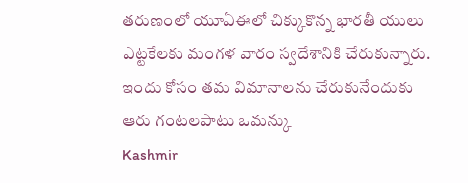తరుణంలో యూఏఈలో చిక్కుకొన్న భారతీ యులు ఎట్టకేలకు మంగళ వారం స్వదేశానికి చేరుకున్నారు. ఇందు కోసం తమ విమానాలను చేరుకునేందుకు ఆరు గంటలపాటు ఒమన్కు
Kashmir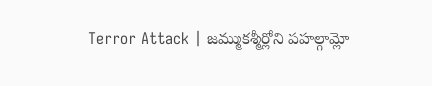Terror Attack | జమ్ముకశ్మీర్లోని పహల్గామ్లో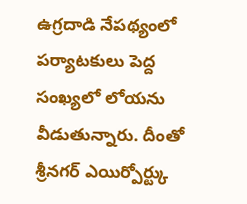ఉగ్రదాడి నేపథ్యంలో పర్యాటకులు పెద్ద సంఖ్యలో లోయను వీడుతున్నారు. దీంతో శ్రీనగర్ ఎయిర్పోర్ట్కు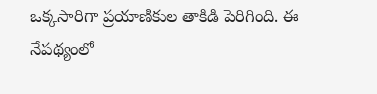ఒక్కసారిగా ప్రయాణికుల తాకిడి పెరిగింది. ఈ నేపథ్యంలో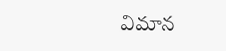విమాన